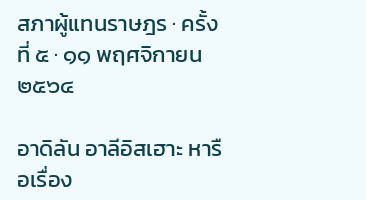สภาผู้แทนราษฎร · ครั้งที่ ๕ · ๑๑ พฤศจิกายน ๒๕๖๔

อาดิลัน อาลีอิสเฮาะ หารือเรื่อง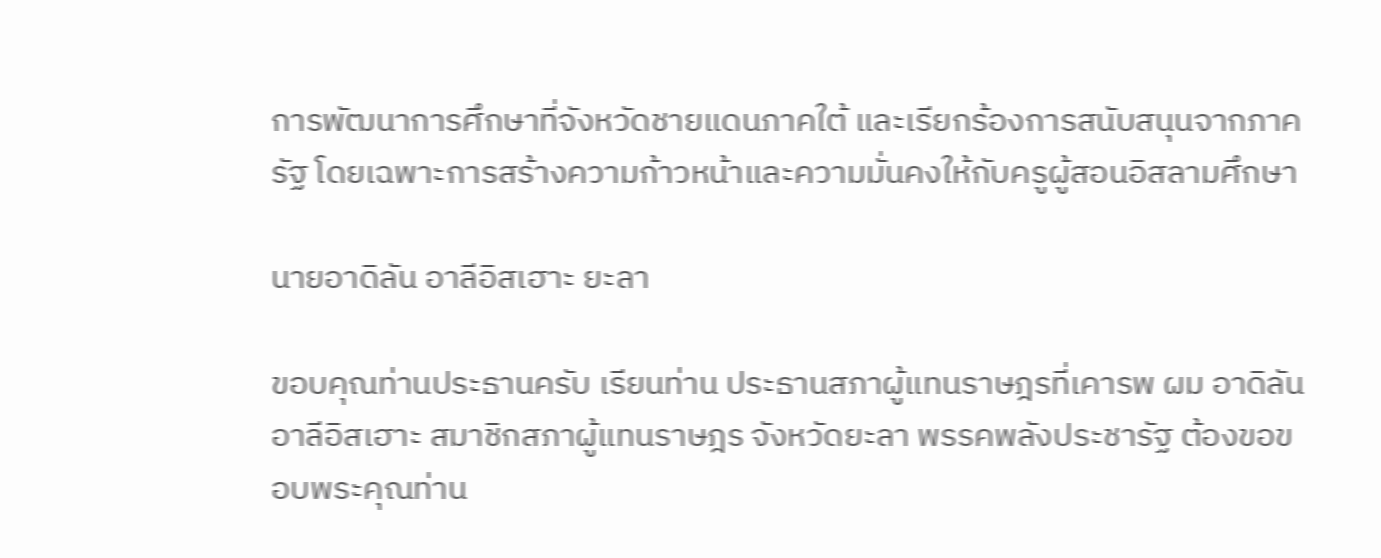การพัฒนาการศึกษาที่จังหวัดชายแดนภาคใต้ และเรียกร้องการสนับสนุนจากภาครัฐ โดยเฉพาะการสร้างความก้าวหน้าและความมั่นคงให้กับครูผู้สอนอิสลามศึกษา

นายอาดิลัน อาลีอิสเฮาะ ยะลา

ขอบคุณท่านประธานครับ เรียนท่าน ประธานสภาผู้แทนราษฎรที่เคารพ ผม อาดิลัน อาลีอิสเฮาะ สมาชิกสภาผู้แทนราษฎร จังหวัดยะลา พรรคพลังประชารัฐ ต้องขอขอบพระคุณท่าน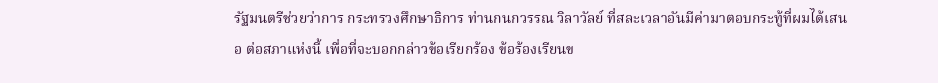รัฐมนตรีช่วยว่าการ กระทรวงศึกษาธิการ ท่านกนกวรรณ วิลาวัลย์ ที่สละเวลาอันมีค่ามาตอบกระทู้ที่ผมได้เสนอ ต่อสภาแห่งนี้ เพื่อที่จะบอกกล่าวข้อเรียกร้อง ข้อร้องเรียนข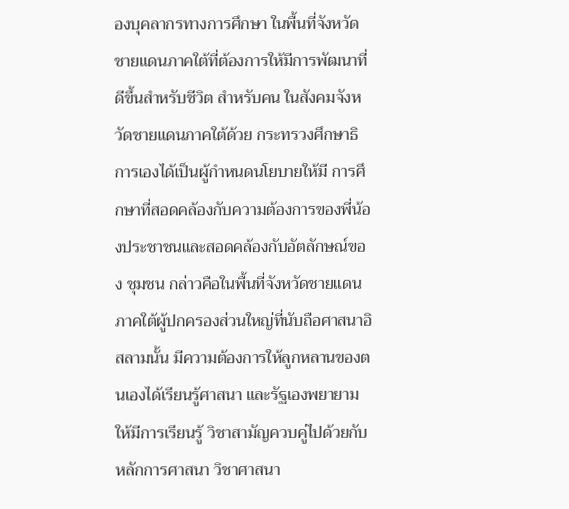องบุคลากรทางการศึกษา ในพื้นที่จังหวัดชายแดนภาคใต้ที่ต้องการให้มีการพัฒนาที่ดีขึ้นสำหรับชีวิต สำหรับคน ในสังคมจังหวัดชายแดนภาคใต้ด้วย กระทรวงศึกษาธิการเองได้เป็นผู้กำหนดนโยบายให้มี การศึกษาที่สอดคล้องกับความต้องการของพี่น้องประชาชนและสอดคล้องกับอัตลักษณ์ของ ชุมชน กล่าวคือในพื้นที่จังหวัดชายแดนภาคใต้ผู้ปกครองส่วนใหญ่ที่นับถือศาสนาอิสลามนั้น มีความต้องการให้ลูกหลานของตนเองได้เรียนรู้ศาสนา และรัฐเองพยายามให้มีการเรียนรู้ วิชาสามัญควบคู่ไปด้วยกับหลักการศาสนา วิชาศาสนา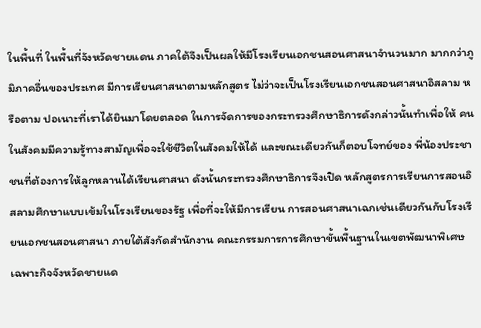ในพื้นที่ ในพื้นที่จังหวัดชายแดน ภาคใต้จึงเป็นผลให้มีโรงเรียนเอกชนสอนศาสนาจำนวนมาก มากกว่าภูมิภาคอื่นของประเทศ มีการเรียนศาสนาตามหลักสูตร ไม่ว่าจะเป็นโรงเรียนเอกชนสอนศาสนาอิสลาม หรือตาม ปอเนาะที่เราได้ยินมาโดยตลอด ในการจัดการของกระทรวงศึกษาธิการดังกล่าวนั้นทำเพื่อให้ คนในสังคมมีความรู้ทางสามัญเพื่อจะใช้ชีวิตในสังคมให้ได้ และขณะเดียวกันก็ตอบโจทย์ของ พี่น้องประชาชนที่ต้องการให้ลูกหลานได้เรียนศาสนา ดังนั้นกระทรวงศึกษาธิการจึงเปิด หลักสูตรการเรียนการสอนอิสลามศึกษาแบบเข้มในโรงเรียนของรัฐ เพื่อที่จะให้มีการเรียน การสอนศาสนาเฉกเช่นเดียวกันกับโรงเรียนเอกชนสอนศาสนา ภายใต้สังกัดสำนักงาน คณะกรรมการการศึกษาขั้นพื้นฐานในเขตพัฒนาพิเศษเฉพาะกิจจังหวัดชายแด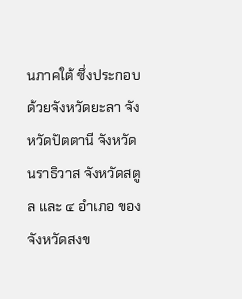นภาคใต้ ซึ่งประกอบด้วยจังหวัดยะลา จังหวัดปัตตานี จังหวัดนราธิวาส จังหวัดสตูล และ ๔ อำเภอ ของจังหวัดสงข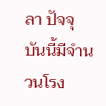ลา ปัจจุบันนี้มีจำนวนโรง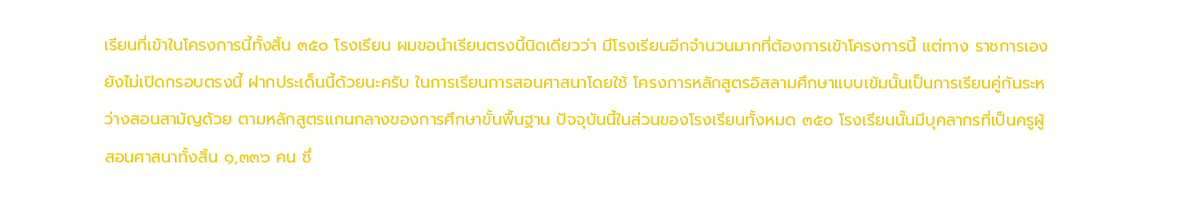เรียนที่เข้าในโครงการนี้ทั้งสิ้น ๓๕๐ โรงเรียน ผมขอนำเรียนตรงนี้นิดเดียวว่า มีโรงเรียนอีกจำนวนมากที่ต้องการเข้าโครงการนี้ แต่ทาง ราชการเองยังไม่เปิดกรอบตรงนี้ ฝากประเด็นนี้ด้วยนะครับ ในการเรียนการสอนศาสนาโดยใช้ โครงการหลักสูตรอิสลามศึกษาแบบเข้มนั้นเป็นการเรียนคู่กันระหว่างสอนสามัญด้วย ตามหลักสูตรแกนกลางของการศึกษาขั้นพื้นฐาน ปัจจุบันนี้ในส่วนของโรงเรียนทั้งหมด ๓๕๐ โรงเรียนนั้นมีบุคลากรที่เป็นครูผู้สอนศาสนาทั้งสิ้น ๑,๓๓๖ คน ซึ่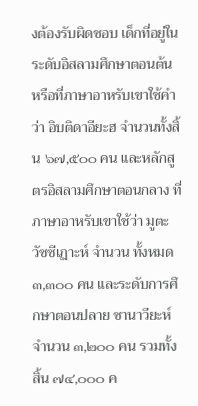งต้องรับผิดชอบ เด็กที่อยู่ในระดับอิสลามศึกษาตอนต้น หรือที่ภาษาอาหรับเขาใช้คำว่า อิบติดาอียะฮ จำนวนทั้งสิ้น ๖๗,๕๐๐ คน และหลักสูตรอิสลามศึกษาตอนกลาง ที่ภาษาอาหรับเขาใช้ว่า มูตะวัซซีเฏาะห์ จำนวน ทั้งหมด ๓,๓๐๐ คน และระดับการศึกษาตอนปลาย ซานาวียะห์ จำนวน ๓,๒๐๐ คน รวมทั้งสิ้น ๗๔,๐๐๐ ค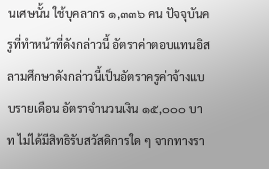นเศษนั้น ใช้บุคลากร ๑,๓๓๖ คน ปัจจุบันครูที่ทำหน้าที่ดังกล่าวนี้ อัตราค่าตอบแทนอิสลามศึกษาดังกล่าวนี้เป็นอัตราครูค่าจ้างแบบรายเดือน อัตราจำนวนเงิน ๑๕,๐๐๐ บาท ไม่ได้มีสิทธิรับสวัสดิการใด ๆ จากทางรา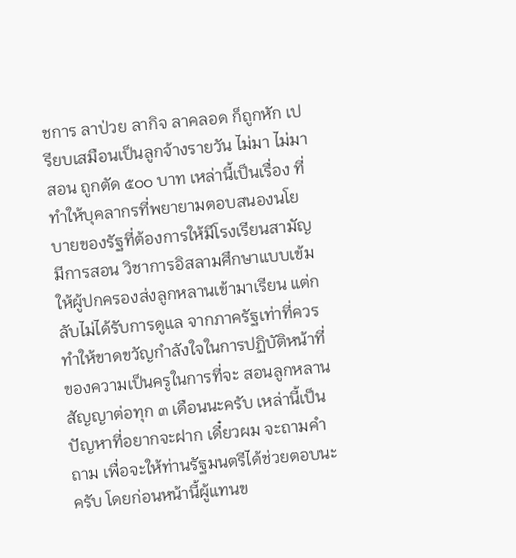ชการ ลาป่วย ลากิจ ลาคลอด ก็ถูกหัก เปรียบเสมือนเป็นลูกจ้างรายวัน ไม่มา ไม่มาสอน ถูกตัด ๕๐๐ บาท เหล่านี้เป็นเรื่อง ที่ทำให้บุคลากรที่พยายามตอบสนองนโยบายของรัฐที่ต้องการให้มีโรงเรียนสามัญ มีการสอน วิชาการอิสลามศึกษาแบบเข้ม ให้ผู้ปกครองส่งลูกหลานเข้ามาเรียน แต่กลับไม่ได้รับการดูแล จากภาครัฐเท่าที่ควร ทำให้ขาดขวัญกำลังใจในการปฏิบัติหน้าที่ของความเป็นครูในการที่จะ สอนลูกหลาน สัญญาต่อทุก ๓ เดือนนะครับ เหล่านี้เป็นปัญหาที่อยากจะฝาก เดี๋ยวผม จะถามคำถาม เพื่อจะให้ท่านรัฐมนตรีได้ช่วยตอบนะครับ โดยก่อนหน้านี้ผู้แทนข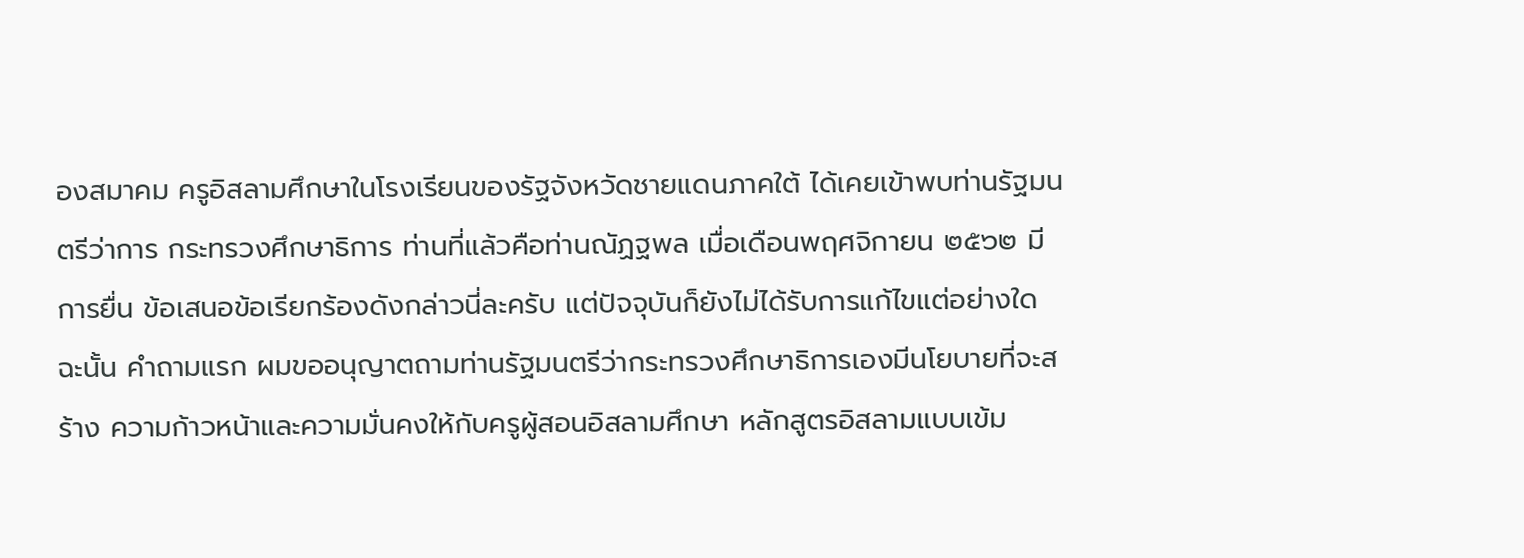องสมาคม ครูอิสลามศึกษาในโรงเรียนของรัฐจังหวัดชายแดนภาคใต้ ได้เคยเข้าพบท่านรัฐมนตรีว่าการ กระทรวงศึกษาธิการ ท่านที่แล้วคือท่านณัฏฐพล เมื่อเดือนพฤศจิกายน ๒๕๖๒ มีการยื่น ข้อเสนอข้อเรียกร้องดังกล่าวนี่ละครับ แต่ปัจจุบันก็ยังไม่ได้รับการแก้ไขแต่อย่างใด ฉะนั้น คำถามแรก ผมขออนุญาตถามท่านรัฐมนตรีว่ากระทรวงศึกษาธิการเองมีนโยบายที่จะสร้าง ความก้าวหน้าและความมั่นคงให้กับครูผู้สอนอิสลามศึกษา หลักสูตรอิสลามแบบเข้ม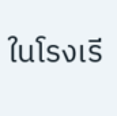ในโรงเรี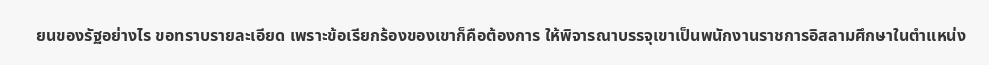ยนของรัฐอย่างไร ขอทราบรายละเอียด เพราะข้อเรียกร้องของเขาก็คือต้องการ ให้พิจารณาบรรจุเขาเป็นพนักงานราชการอิสลามศึกษาในตำแหน่ง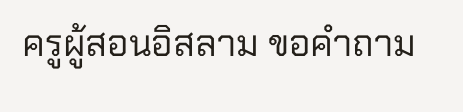ครูผู้สอนอิสลาม ขอคำถาม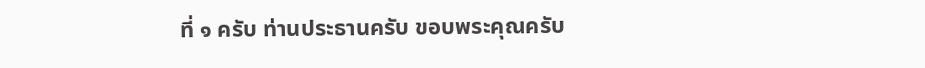ที่ ๑ ครับ ท่านประธานครับ ขอบพระคุณครับ